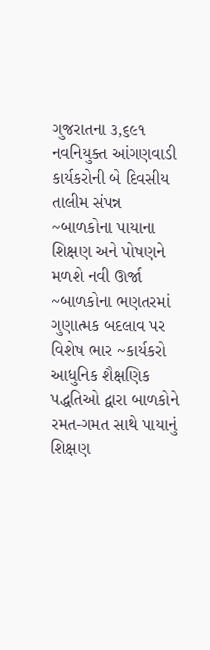ગુજરાતના ૩,૬૯૧ નવનિયુક્ત આંગણવાડી કાર્યકરોની બે દિવસીય તાલીમ સંપન્ન
~બાળકોના પાયાના શિક્ષણ અને પોષણને મળશે નવી ઊર્જા ~બાળકોના ભણતરમાં ગુણાત્મક બદલાવ પર વિશેષ ભાર ~કાર્યકરો આધુનિક શૈક્ષણિક પદ્ધતિઓ દ્વારા બાળકોને રમત-ગમત સાથે પાયાનું શિક્ષણ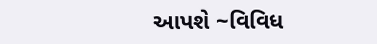આપશે ~વિવિધ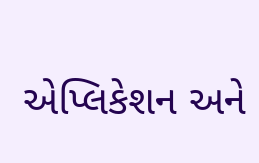એપ્લિકેશન અને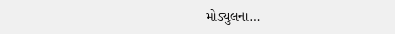મોડ્યુલના…